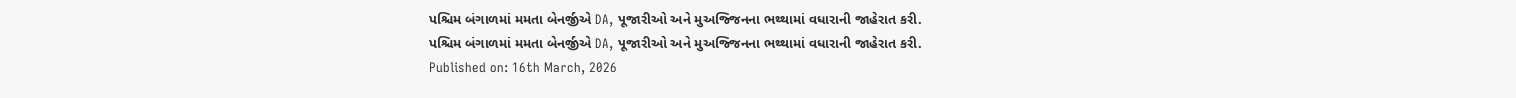પશ્ચિમ બંગાળમાં મમતા બેનર્જીએ DA, પૂજારીઓ અને મુઅજ્જિનના ભથ્થામાં વધારાની જાહેરાત કરી.
પશ્ચિમ બંગાળમાં મમતા બેનર્જીએ DA, પૂજારીઓ અને મુઅજ્જિનના ભથ્થામાં વધારાની જાહેરાત કરી.
Published on: 16th March, 2026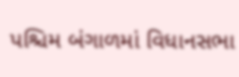પશ્ચિમ બંગાળમાં વિધાનસભા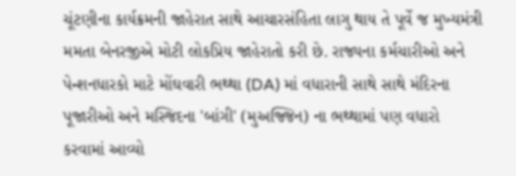ચૂંટણીના કાર્યક્રમની જાહેરાત સાથે આચારસંહિતા લાગુ થાય તે પૂર્વે જ મુખ્યમંત્રી મમતા બેનરજીએ મોટી લોકપ્રિય જાહેરાતો કરી છે. રાજ્યના કર્મચારીઓ અને પેન્શનધારકો માટે મોંઘવારી ભથ્થા (DA) માં વધારાની સાથે સાથે મંદિરના પૂજારીઓ અને મસ્જિદના 'બાંગી' (મુઅજ્જિન) ના ભથ્થામાં પણ વધારો કરવામાં આવ્યો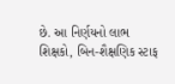છે. આ નિર્ણયનો લાભ શિક્ષકો, બિન-શૈક્ષણિક સ્ટાફ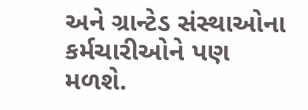અને ગ્રાન્ટેડ સંસ્થાઓના કર્મચારીઓને પણ મળશે.